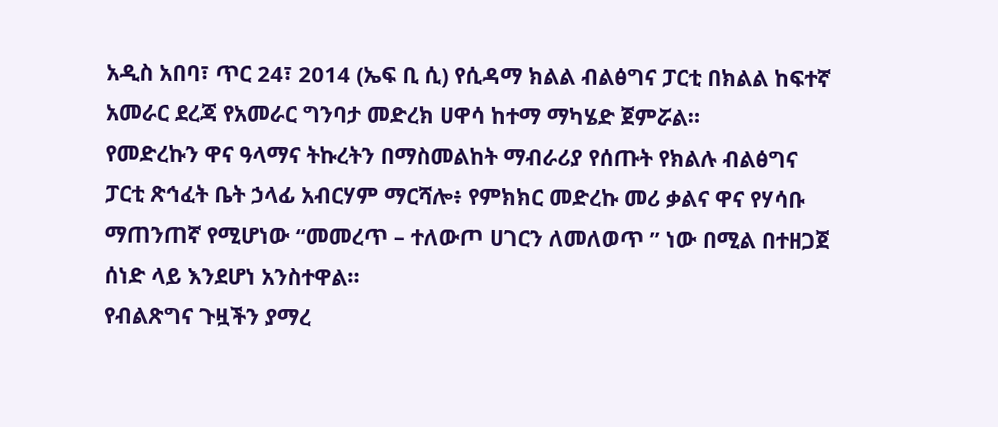አዲስ አበባ፣ ጥር 24፣ 2014 (ኤፍ ቢ ሲ) የሲዳማ ክልል ብልፅግና ፓርቲ በክልል ከፍተኛ አመራር ደረጃ የአመራር ግንባታ መድረክ ሀዋሳ ከተማ ማካሄድ ጀምሯል።
የመድረኩን ዋና ዓላማና ትኩረትን በማስመልከት ማብራሪያ የሰጡት የክልሉ ብልፅግና ፓርቲ ጽኅፈት ቤት ኃላፊ አብርሃም ማርሻሎ፥ የምክክር መድረኩ መሪ ቃልና ዋና የሃሳቡ ማጠንጠኛ የሚሆነው “መመረጥ – ተለውጦ ሀገርን ለመለወጥ ” ነው በሚል በተዘጋጀ ሰነድ ላይ እንደሆነ አንስተዋል።
የብልጽግና ጉዟችን ያማረ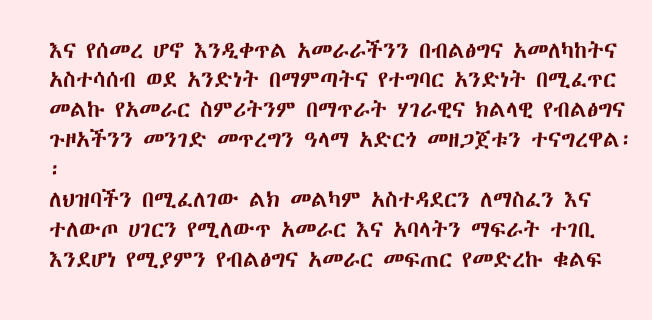እና የሰመረ ሆኖ እንዲቀጥል አመራራችንን በብልፅግና አመለካከትና አስተሳሰብ ወደ አንድነት በማምጣትና የተግባር አንድነት በሚፈጥር መልኩ የአመራር ስምሪትንም በማጥራት ሃገራዊና ክልላዊ የብልፅግና ጉዞአችንን መንገድ መጥረግን ዓላማ አድርጎ መዘጋጀቱን ተናግረዋል፡፡
ለህዝባችን በሚፈለገው ልክ መልካም አስተዳደርን ለማስፈን እና ተለውጦ ሀገርን የሚለውጥ አመራር እና አባላትን ማፍራት ተገቢ እንደሆነ የሚያምን የብልፅግና አመራር መፍጠር የመድረኩ ቁልፍ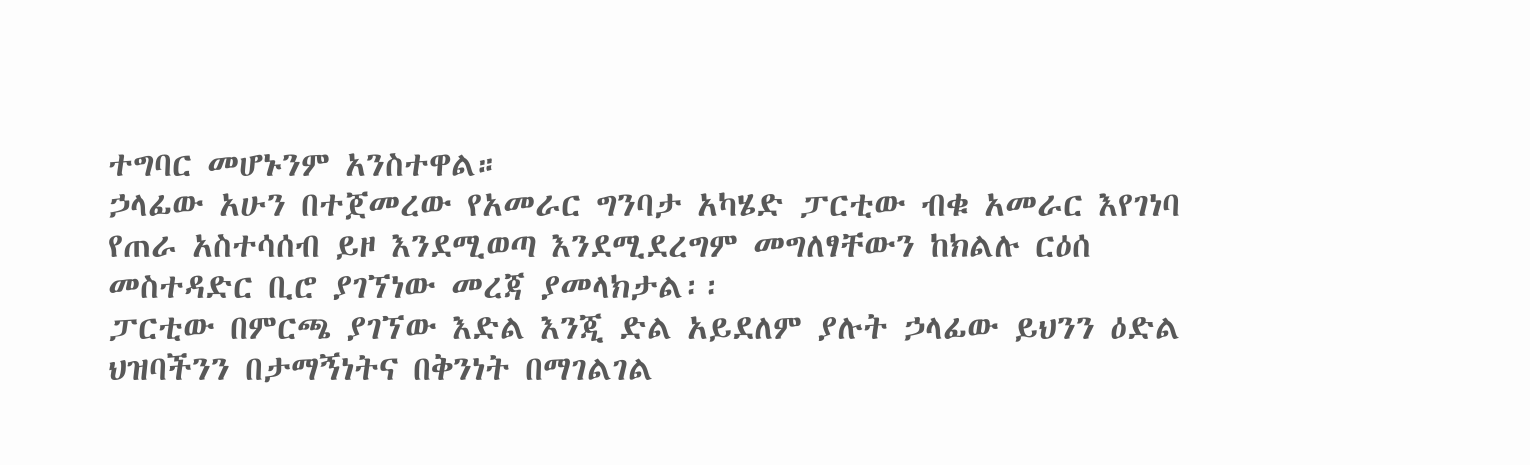ተግባር መሆኑንም አንስተዋል።
ኃላፊው አሁን በተጀመረው የአመራር ግንባታ አካሄድ ፓርቲው ብቁ አመራር እየገነባ የጠራ አስተሳሰብ ይዞ እንደሚወጣ እንደሚደረግም መግለፃቸውን ከክልሉ ርዕሰ መስተዳድር ቢሮ ያገኘነው መረጃ ያመላክታል፡፡
ፓርቲው በምርጫ ያገኘው እድል እንጂ ድል አይደለም ያሉት ኃላፊው ይህንን ዕድል ህዝባችንን በታማኝነትና በቅንነት በማገልገል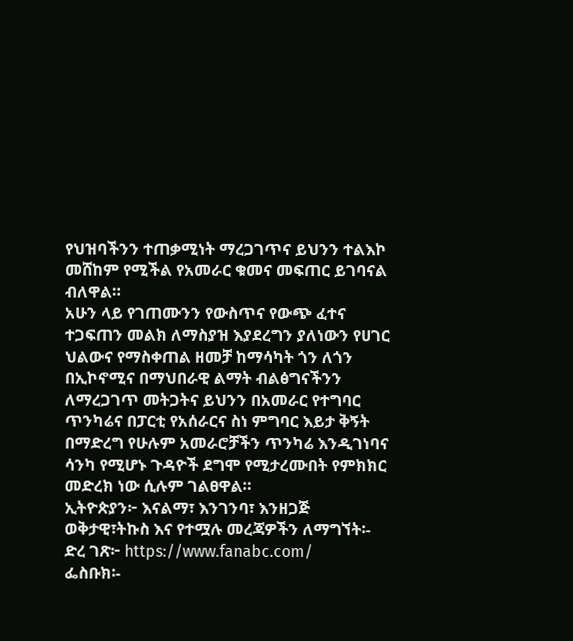የህዝባችንን ተጠቃሚነት ማረጋገጥና ይህንን ተልእኮ መሸከም የሚችል የአመራር ቁመና መፍጠር ይገባናል ብለዋል።
አሁን ላይ የገጠሙንን የውስጥና የውጭ ፈተና ተጋፍጠን መልክ ለማስያዝ እያደረግን ያለነውን የሀገር ህልውና የማስቀጠል ዘመቻ ከማሳካት ጎን ለጎን በኢኮኖሚና በማህበራዊ ልማት ብልፅግናችንን ለማረጋገጥ መትጋትና ይህንን በአመራር የተግባር ጥንካሬና በፓርቲ የአሰራርና ስነ ምግባር እይታ ቅኝት በማድረግ የሁሉም አመራሮቻችን ጥንካሬ እንዲገነባና ሳንካ የሚሆኑ ጉዳዮች ደግሞ የሚታረሙበት የምክክር መድረክ ነው ሲሉም ገልፀዋል።
ኢትዮጵያን፦ እናልማ፣ እንገንባ፣ እንዘጋጅ
ወቅታዊ፣ትኩስ እና የተሟሉ መረጃዎችን ለማግኘት፡-
ድረ ገጽ፦ https://www.fanabc.com/
ፌስቡክ፡-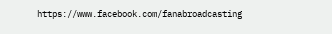https://www.facebook.com/fanabroadcasting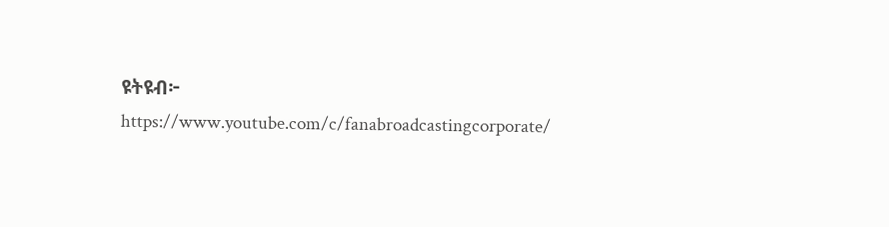ዩትዩብ፦ https://www.youtube.com/c/fanabroadcastingcorporate/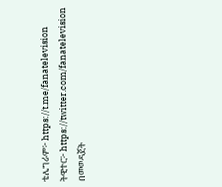ቴሌግራም፦ https://t.me/fanatelevision
ትዊተር፦ https://twitter.com/fanatelevision በመወዳጀት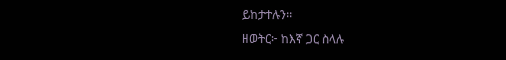ይከታተሉን፡፡
ዘወትር፦ ከእኛ ጋር ስላሉ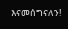እናመሰግናለን!